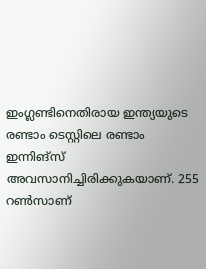ഇംഗ്ലണ്ടിനെതിരായ ഇന്ത്യയുടെ രണ്ടാം ടെസ്റ്റിലെ രണ്ടാം ഇന്നിങ്‌സ് അവസാനിച്ചിരിക്കുകയാണ്. 255 റണ്‍സാണ്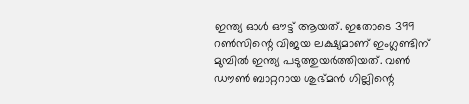ഇന്ത്യ ഓള്‍ ഔട്ട് ആയത്. ഇതോടെ 399 റണ്‍സിന്റെ വിജയ ലക്ഷ്യമാണ് ഇംഗ്ലണ്ടിന് മുമ്പില്‍ ഇന്ത്യ പടുത്തുയര്‍ത്തിയത്. വണ്‍ ഡൗണ്‍ ബാറ്ററായ ശുഭ്മന്‍ ഗില്ലിന്റെ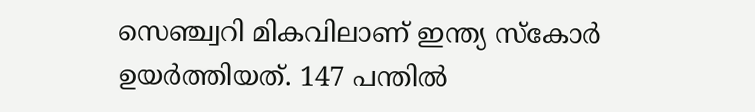സെഞ്ച്വറി മികവിലാണ് ഇന്ത്യ സ്‌കോര്‍ ഉയര്‍ത്തിയത്. 147 പന്തില്‍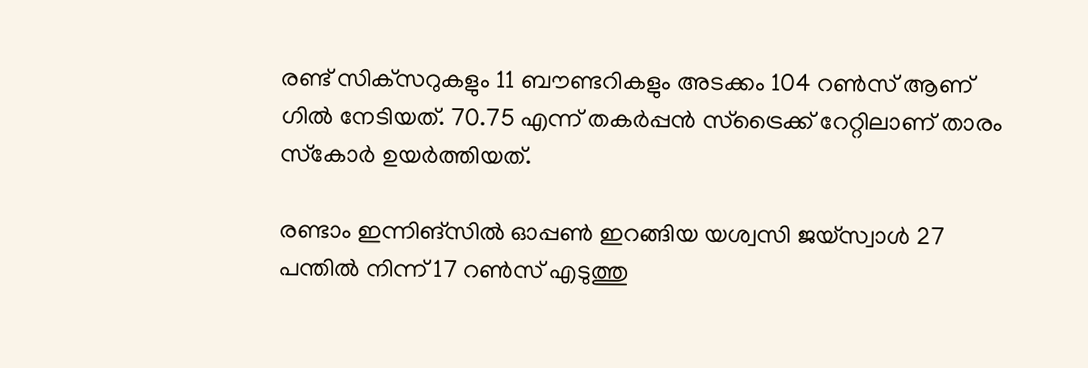രണ്ട് സിക്‌സറുകളും 11 ബൗണ്ടറികളും അടക്കം 104 റണ്‍സ് ആണ് ഗില്‍ നേടിയത്. 70.75 എന്ന് തകര്‍പ്പന്‍ സ്‌ട്രൈക്ക് റേറ്റിലാണ് താരം സ്‌കോര്‍ ഉയര്‍ത്തിയത്.

രണ്ടാം ഇന്നിങ്സില്‍ ഓപ്പണ്‍ ഇറങ്ങിയ യശ്വസി ജയ്‌സ്വാള്‍ 27 പന്തില്‍ നിന്ന് 17 റണ്‍സ് എടുത്തു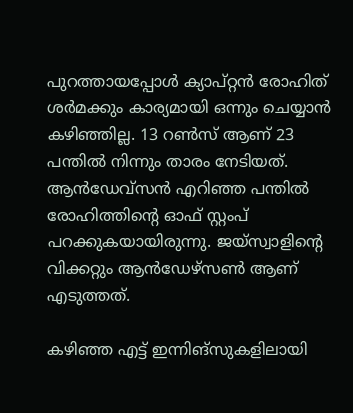പുറത്തായപ്പോള്‍ ക്യാപ്റ്റന്‍ രോഹിത് ശര്‍മക്കും കാര്യമായി ഒന്നും ചെയ്യാന്‍ കഴിഞ്ഞില്ല. 13 റണ്‍സ് ആണ് 23 പന്തില്‍ നിന്നും താരം നേടിയത്. ആന്‍ഡേവ്‌സന്‍ എറിഞ്ഞ പന്തില്‍ രോഹിത്തിന്റെ ഓഫ് സ്റ്റംപ് പറക്കുകയായിരുന്നു. ജയ്‌സ്വാളിന്റെ വിക്കറ്റും ആന്‍ഡേഴ്സണ്‍ ആണ് എടുത്തത്.

കഴിഞ്ഞ എട്ട് ഇന്നിങ്‌സുകളിലായി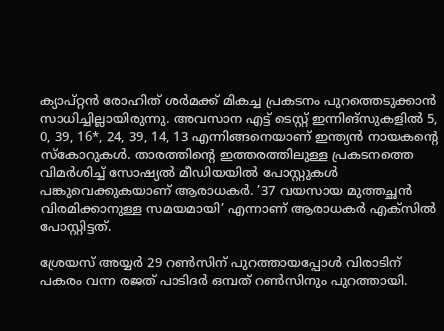ക്യാപ്റ്റന്‍ രോഹിത് ശര്‍മക്ക് മികച്ച പ്രകടനം പുറത്തെടുക്കാന്‍ സാധിച്ചില്ലായിരുന്നു. അവസാന എട്ട് ടെസ്റ്റ് ഇന്നിങ്‌സുകളില്‍ 5, 0, 39, 16*, 24, 39, 14, 13 എന്നിങ്ങനെയാണ് ഇന്ത്യന്‍ നായകന്റെ സ്‌കോറുകള്‍. താരത്തിന്റെ ഇത്തരത്തിലുള്ള പ്രകടനത്തെ വിമര്‍ശിച്ച് സോഷ്യല്‍ മീഡിയയില്‍ പോസ്റ്റുകള്‍ പങ്കുവെക്കുകയാണ് ആരാധകര്‍. ’37 വയസായ മുത്തച്ഛന്‍ വിരമിക്കാനുള്ള സമയമായി’ എന്നാണ് ആരാധകര്‍ എക്‌സില്‍ പോസ്റ്റിട്ടത്.

ശ്രേയസ് അയ്യര്‍ 29 റണ്‍സിന് പുറത്തായപ്പോള്‍ വിരാടിന് പകരം വന്ന രജത് പാടിദര്‍ ഒമ്പത് റണ്‍സിനും പുറത്തായി.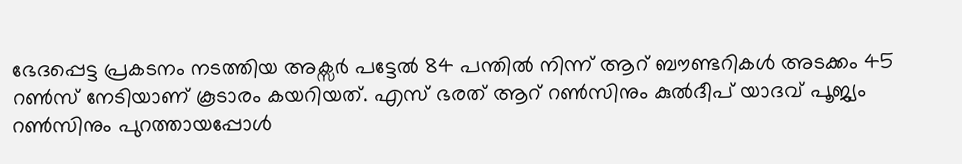ഭേദപ്പെട്ട പ്രകടനം നടത്തിയ അക്സര്‍ പട്ടേല്‍ 84 പന്തില്‍ നിന്ന് ആറ് ബൗണ്ടറികള്‍ അടക്കം 45 റണ്‍സ് നേടിയാണ് കൂടാരം കയറിയത്. എസ് ഭരത് ആറ് റണ്‍സിനും കുല്‍ദീപ് യാദവ് പൂജ്യം റണ്‍സിനും പുറത്തായപ്പോള്‍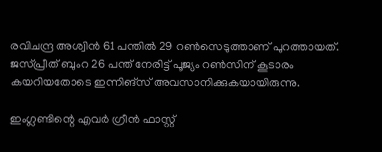രവിചന്ദ്ര അശ്വിന്‍ 61 പന്തില്‍ 29 റണ്‍സെടുത്താണ് പുറത്തായത്. ജസ്പ്രീത് ബുംറ 26 പന്ത് നേരിട്ട് പൂജ്യം റണ്‍സിന് കൂടാരം കയറിയതോടെ ഇന്നിങ്‌സ് അവസാനിക്കുകയായിരുന്നു.

ഇംഗ്ലണ്ടിന്റെ എവര്‍ ഗ്രീന്‍ ഫാസ്റ്റ്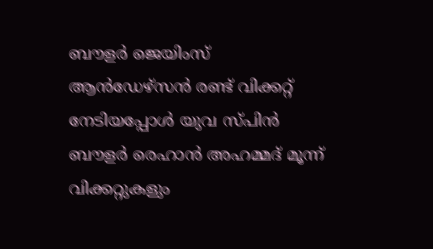ബൗളര്‍ ജെയിംസ് ആന്‍ഡേഴ്‌സന്‍ രണ്ട് വിക്കറ്റ് നേടിയപ്പോള്‍ യുവ സ്പിന്‍ ബൗളര്‍ രെഹാന്‍ അഹമ്മദ് മൂന്ന് വിക്കറ്റുകളും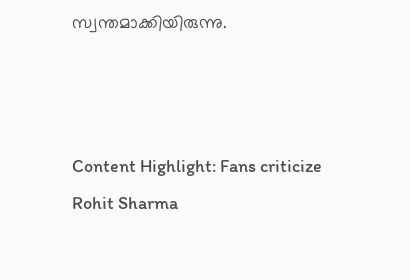സ്വന്തമാക്കിയിരുന്നു.



Content Highlight: Fans criticize Rohit Sharma